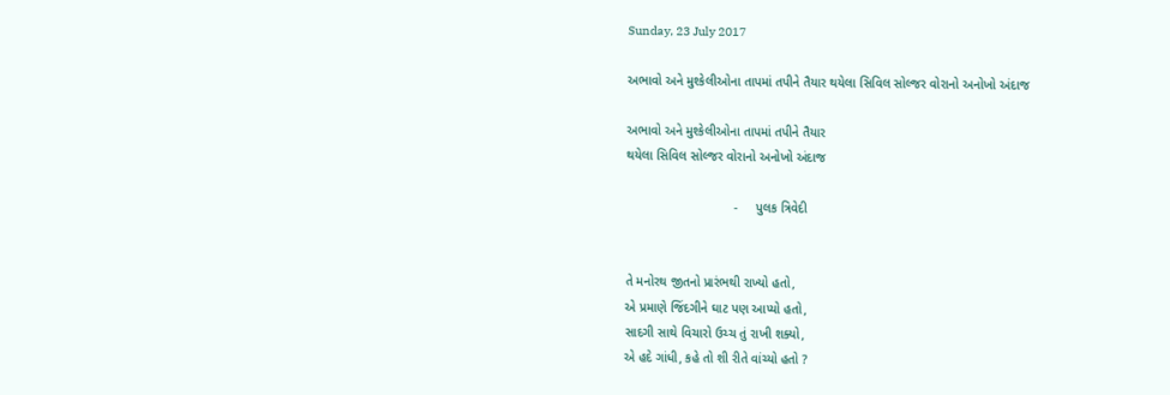Sunday, 23 July 2017

અભાવો અને મુશ્કેલીઓના તાપમાં તપીને તૈયાર થયેલા સિવિલ સોલ્જર વોરાનો અનોખો અંદાજ

અભાવો અને મુશ્કેલીઓના તાપમાં તપીને તૈયાર
થયેલા સિવિલ સોલ્જર વોરાનો અનોખો અંદાજ

                              -     પુલક ત્રિવેદી


તે મનોરથ જીતનો પ્રારંભથી રાખ્યો હતો,
એ પ્રમાણે જિંદગીને ઘાટ પણ આપ્યો હતો,
સાદગી સાથે વિચારો ઉચ્ચ તું રાખી શક્યો,
એ હદે ગાંધી, કહે તો શી રીતે વાંચ્યો હતો ?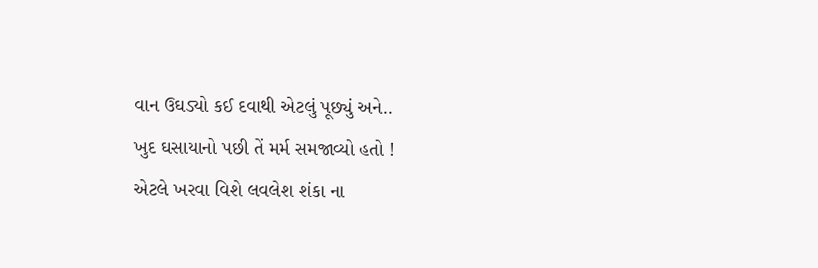વાન ઉઘડ્યો કઈ દવાથી એટલું પૂછ્યું અને..
ખુદ ઘસાયાનો પછી તેં મર્મ સમજાવ્યો હતો !
એટલે ખરવા વિશે લવલેશ શંકા ના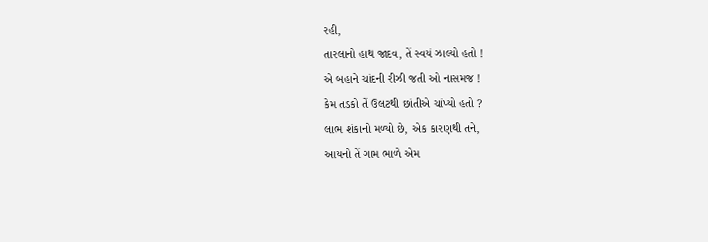રહી,
તારલાનો હાથ જાદવ, તેં સ્વયં ઝાલ્યો હતો !
એ બહાને ચાંદની રીઝી જતી ઓ નાસમજ !
કેમ તડકો તેં ઉલટથી છાંતીએ ચાંપ્યો હતો ?
લાભ શંકાનો મળ્યો છે, એક કારણથી તને,
આયનો તેં ગામ ભાળે એમ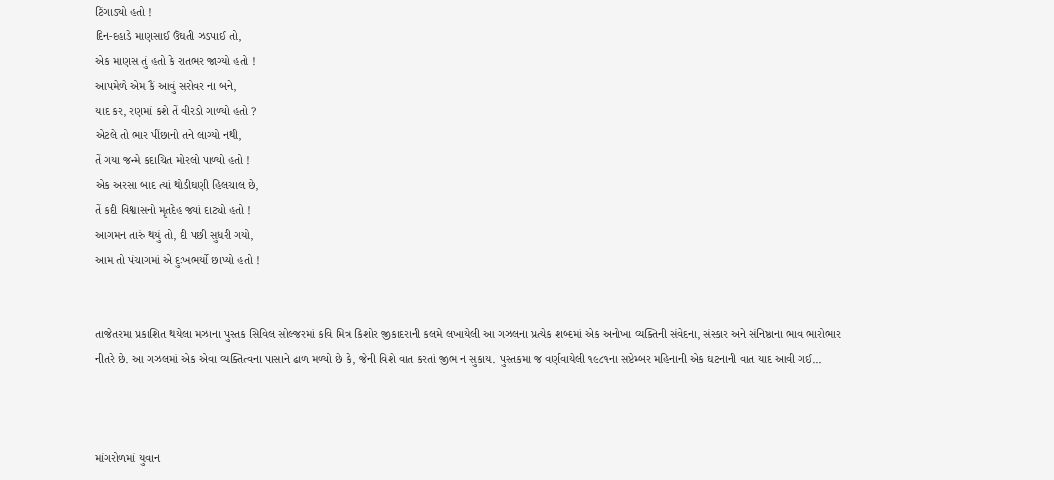ટિંગાડ્યો હતો !
દિન-દહાડે માણસાઈ ઉંઘતી ઝડપાઈ તો,
એક માણસ તું હતો કે રાતભર જાગ્યો હતો !
આપમેળે એમ કૈં આવું સરોવર ના બને,
યાદ કર, રણમાં કશે તેં વીરડો ગાળ્યો હતો ?
એટલે તો ભાર પીંછાનો તને લાગ્યો નથી,
તેં ગયા જન્મે કદાચિત મોરલો પાળ્યો હતો !
એક અરસા બાદ ત્યાં થોડીઘણી હિલચાલ છે,
તેં કદી વિશ્વાસનો મૃતદેહ જ્યાં દાટ્યો હતો !
આગમન તારું થયું તો, દી પછી સુધરી ગયો,
આમ તો પંચાગમાં એ દુઃખભર્યો છાપ્યો હતો !


તાજેતરમા પ્રકાશિત થયેલા મઝાના પુસ્તક સિવિલ સોલ્જરમાં કવિ મિત્ર કિશોર જીકાદરાની કલમે લખાયેલી આ ગઝલના પ્રત્યેક શબ્દમાં એક અનોખા વ્યક્તિની સંવેદના, સંસ્કાર અને સંનિષ્ઠાના ભાવ ભારોભાર નીતરે છે. આ ગઝલમાં એક એવા વ્યક્તિત્વના પાસાને ઢાળ મળ્યો છે કે, જેની વિશે વાત કરતાં જીભ ન સુકાય. પુસ્તકમા જ વર્ણવાયેલી ૧૯૮૧ના સપ્ટેમ્બર મહિનાની એક ઘટનાની વાત યાદ આવી ગઈ...



માંગરોળમાં યુવાન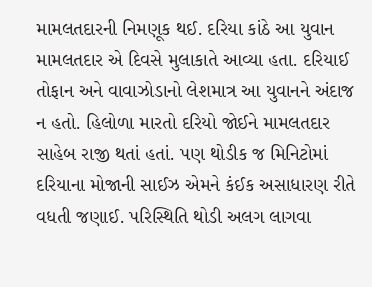મામલતદારની નિમણૂક થઈ. દરિયા કાંઠે આ યુવાન મામલતદાર એ દિવસે મુલાકાતે આવ્યા હતા. દરિયાઈ તોફાન અને વાવાઝોડાનો લેશમાત્ર આ યુવાનને અંદાજ ન હતો. હિલોળા મારતો દરિયો જોઈને મામલતદાર સાહેબ રાજી થતાં હતાં. પણ થોડીક જ મિનિટોમાં દરિયાના મોજાની સાઈઝ એમને કંઈક અસાધારણ રીતે વધતી જણાઈ. પરિસ્થિતિ થોડી અલગ લાગવા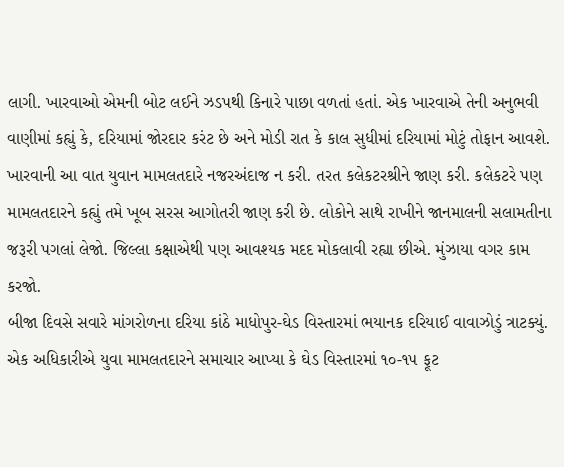લાગી. ખારવાઓ એમની બોટ લઈને ઝડપથી કિનારે પાછા વળતાં હતાં. એક ખારવાએ તેની અનુભવી વાણીમાં કહ્યું કે, દરિયામાં જોરદાર કરંટ છે અને મોડી રાત કે કાલ સુધીમાં દરિયામાં મોટું તોફાન આવશે. ખારવાની આ વાત યુવાન મામલતદારે નજરઅંદાજ ન કરી. તરત કલેકટરશ્રીને જાણ કરી. કલેકટરે પણ મામલતદારને કહ્યું તમે ખૂબ સરસ આગોતરી જાણ કરી છે. લોકોને સાથે રાખીને જાનમાલની સલામતીના જરૂરી પગલાં લેજો. જિલ્લા કક્ષાએથી પણ આવશ્યક મદદ મોકલાવી રહ્યા છીએ. મુંઝાયા વગર કામ કરજો.
બીજા દિવસે સવારે માંગરોળના દરિયા કાંઠે માધોપુર-ઘેડ વિસ્તારમાં ભયાનક દરિયાઈ વાવાઝોડું ત્રાટક્યું. એક અધિકારીએ યુવા મામલતદારને સમાચાર આપ્યા કે ઘેડ વિસ્તારમાં ૧૦-૧૫ ફૂટ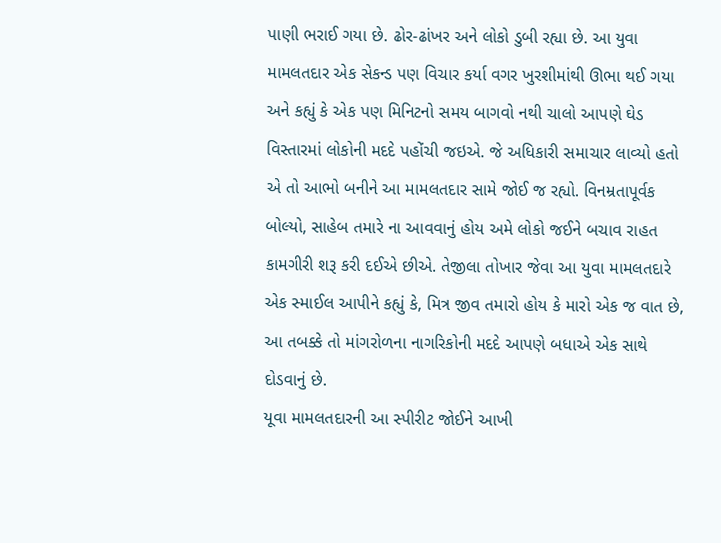પાણી ભરાઈ ગયા છે. ઢોર-ઢાંખર અને લોકો ડુબી રહ્યા છે. આ યુવા મામલતદાર એક સેકન્ડ પણ વિચાર કર્યા વગર ખુરશીમાંથી ઊભા થઈ ગયા અને કહ્યું કે એક પણ મિનિટનો સમય બાગવો નથી ચાલો આપણે ઘેડ વિસ્તારમાં લોકોની મદદે પહોંચી જઇએ. જે અધિકારી સમાચાર લાવ્યો હતો એ તો આભો બનીને આ મામલતદાર સામે જોઈ જ રહ્યો. વિનમ્રતાપૂર્વક બોલ્યો, સાહેબ તમારે ના આવવાનું હોય અમે લોકો જઈને બચાવ રાહત કામગીરી શરૂ કરી દઈએ છીએ. તેજીલા તોખાર જેવા આ યુવા મામલતદારે એક સ્માઈલ આપીને કહ્યું કે, મિત્ર જીવ તમારો હોય કે મારો એક જ વાત છે, આ તબક્કે તો માંગરોળના નાગરિકોની મદદે આપણે બધાએ એક સાથે દોડવાનું છે.
યૂવા મામલતદારની આ સ્પીરીટ જોઈને આખી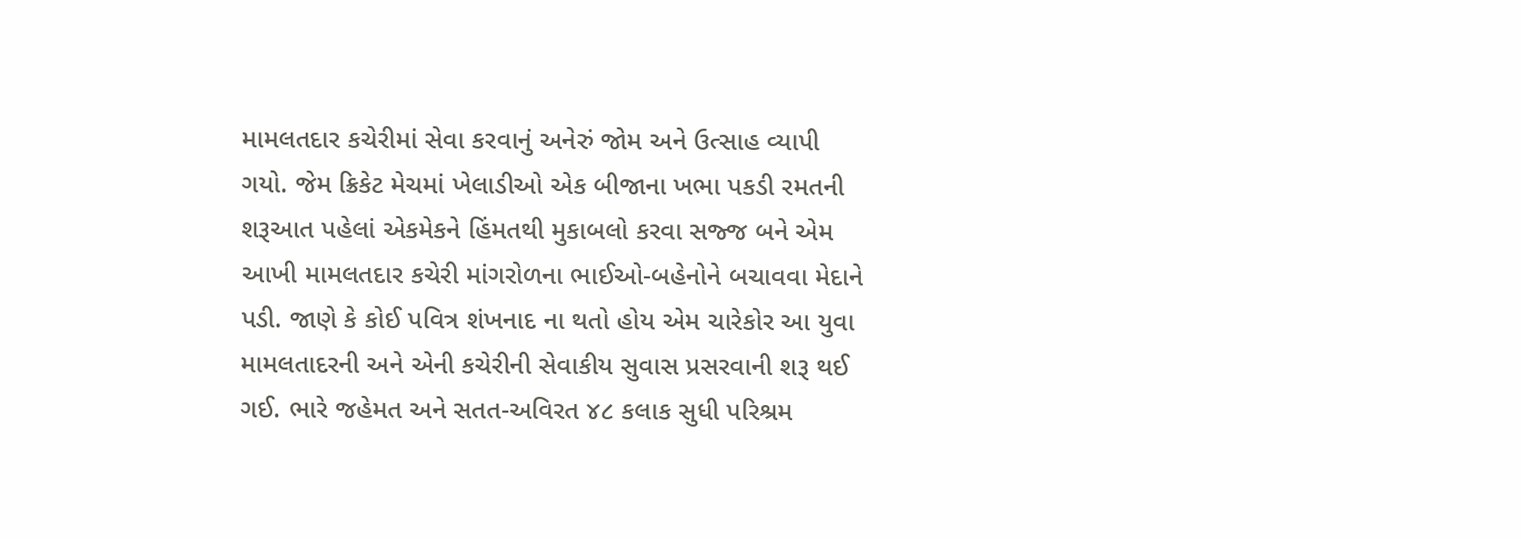મામલતદાર કચેરીમાં સેવા કરવાનું અનેરું જોમ અને ઉત્સાહ વ્યાપી ગયો. જેમ ક્રિકેટ મેચમાં ખેલાડીઓ એક બીજાના ખભા પકડી રમતની શરૂઆત પહેલાં એકમેકને હિંમતથી મુકાબલો કરવા સજ્જ બને એમ આખી મામલતદાર કચેરી માંગરોળના ભાઈઓ-બહેનોને બચાવવા મેદાને પડી. જાણે કે કોઈ પવિત્ર શંખનાદ ના થતો હોય એમ ચારેકોર આ યુવા મામલતાદરની અને એની કચેરીની સેવાકીય સુવાસ પ્રસરવાની શરૂ થઈ ગઈ. ભારે જહેમત અને સતત-અવિરત ૪૮ કલાક સુધી પરિશ્રમ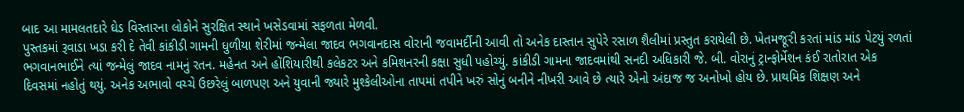બાદ આ મામલતદારે ઘેડ વિસ્તારના લોકોને સુરક્ષિત સ્થાને ખસેડવામાં સફળતા મેળવી.
પુસ્તકમાં રૂવાડા ખડા કરી દે તેવી કાંકીડી ગામની ધુળીયા શેરીમાં જન્મેલા જાદવ ભગવાનદાસ વોરાની જવામર્દીની આવી તો અનેક દાસ્તાન સુપેરે રસાળ શૈલીમાં પ્રસ્તુત કરાયેલી છે. ખેતમજૂરી કરતાં માંડ માંડ પેટયું રળતાં ભગવાનભાઈને ત્યાં જન્મેલું જાદવ નામનું રતન. મહેનત અને હોંશિયારીથી કલેકટર અને કમિશનરની કક્ષા સુધી પહોચ્યું. કાંકીડી ગામના જાદવમાંથી સનદી અધિકારી જે. બી. વોરાનું ટ્રાન્ફોર્મેશન કંઈ રાતોરાત એક દિવસમાં નહોતું થયું. અનેક અભાવો વચ્ચે ઉછરેલું બાળપણ અને યુવાની જ્યારે મુશ્કેલીઓના તાપમાં તપીને ખરું સોનું બનીને નીખરી આવે છે ત્યારે એનો અંદાજ જ અનોખો હોય છે. પ્રાથમિક શિક્ષણ અને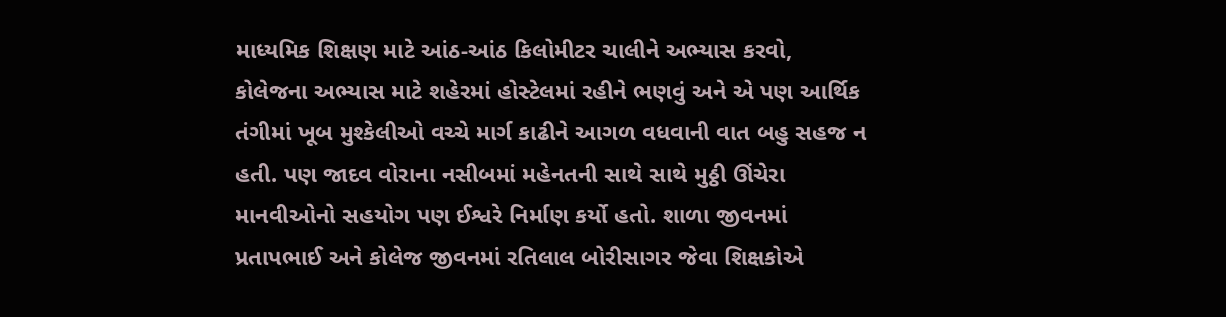માધ્યમિક શિક્ષણ માટે આંઠ-આંઠ કિલોમીટર ચાલીને અભ્યાસ કરવો, કોલેજના અભ્યાસ માટે શહેરમાં હોસ્ટેલમાં રહીને ભણવું અને એ પણ આર્થિક તંગીમાં ખૂબ મુશ્કેલીઓ વચ્ચે માર્ગ કાઢીને આગળ વધવાની વાત બહુ સહજ ન હતી. પણ જાદવ વોરાના નસીબમાં મહેનતની સાથે સાથે મુઠ્ઠી ઊંચેરા માનવીઓનો સહયોગ પણ ઈશ્વરે નિર્માણ કર્યો હતો. શાળા જીવનમાં પ્રતાપભાઈ અને કોલેજ જીવનમાં રતિલાલ બોરીસાગર જેવા શિક્ષકોએ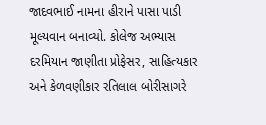જાદવભાઈ નામના હીરાને પાસા પાડી મૂલ્યવાન બનાવ્યો. કોલેજ અભ્યાસ દરમિયાન જાણીતા પ્રોફેસર, સાહિત્યકાર અને કેળવણીકાર રતિલાલ બોરીસાગરે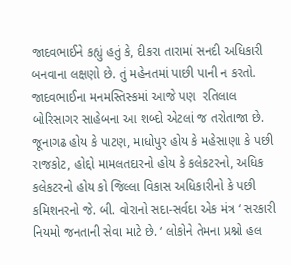જાદવભાઈને કહ્યું હતું કે, દીકરા તારામાં સનદી અધિકારી બનવાના લક્ષણો છે. તું મહેનતમાં પાછી પાની ન કરતો. જાદવભાઈના મનમસ્તિસ્કમાં આજે પણ  રતિલાલ બોરિસાગર સાહેબના આ શબ્દો એટલાં જ તરોતાજા છે.
જૂનાગઢ હોય કે પાટણ, માધોપુર હોય કે મહેસાણા કે પછી રાજકોટ, હોદ્દો મામલતદારનો હોય કે કલેકટરનો, અધિક કલેકટરનો હોય કો જિલ્લા વિકાસ અધિકારીનો કે પછી કમિશનરનો જે. બી. વોરાનો સદા-સર્વદા એક મંત્ર ‘ સરકારી નિયમો જનતાની સેવા માટે છે. ‘ લોકોને તેમના પ્રશ્નો હલ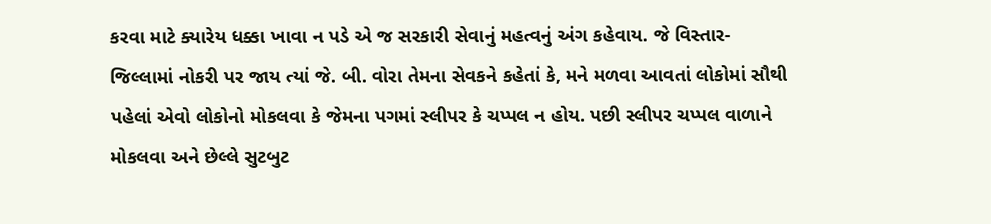કરવા માટે ક્યારેય ધક્કા ખાવા ન પડે એ જ સરકારી સેવાનું મહત્વનું અંગ કહેવાય. જે વિસ્તાર-જિલ્લામાં નોકરી પર જાય ત્યાં જે. બી. વોરા તેમના સેવકને કહેતાં કે, મને મળવા આવતાં લોકોમાં સૌથી પહેલાં એવો લોકોનો મોકલવા કે જેમના પગમાં સ્લીપર કે ચપ્પલ ન હોય. પછી સ્લીપર ચપ્પલ વાળાને મોકલવા અને છેલ્લે સુટબુટ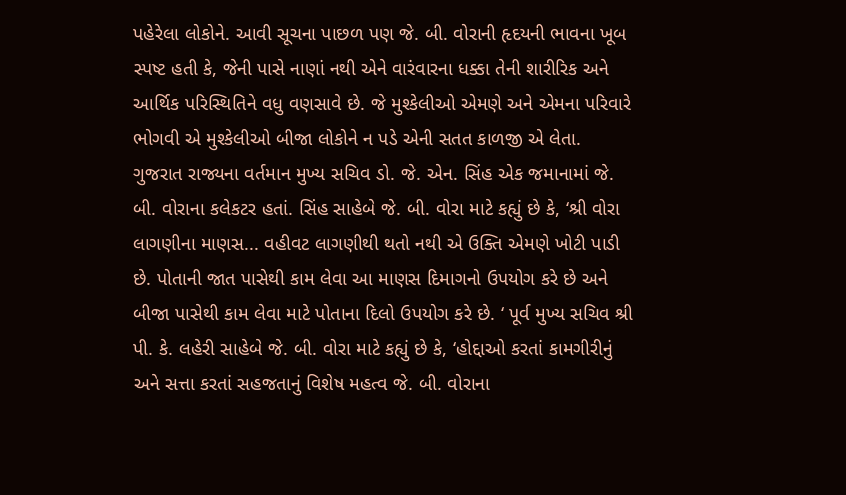પહેરેલા લોકોને. આવી સૂચના પાછળ પણ જે. બી. વોરાની હૃદયની ભાવના ખૂબ સ્પષ્ટ હતી કે, જેની પાસે નાણાં નથી એને વારંવારના ધક્કા તેની શારીરિક અને આર્થિક પરિસ્થિતિને વધુ વણસાવે છે. જે મુશ્કેલીઓ એમણે અને એમના પરિવારે ભોગવી એ મુશ્કેલીઓ બીજા લોકોને ન પડે એની સતત કાળજી એ લેતા.
ગુજરાત રાજ્યના વર્તમાન મુખ્ય સચિવ ડો. જે. એન. સિંહ એક જમાનામાં જે. બી. વોરાના કલેકટર હતાં. સિંહ સાહેબે જે. બી. વોરા માટે કહ્યું છે કે, ‘શ્રી વોરા લાગણીના માણસ... વહીવટ લાગણીથી થતો નથી એ ઉક્તિ એમણે ખોટી પાડી છે. પોતાની જાત પાસેથી કામ લેવા આ માણસ દિમાગનો ઉપયોગ કરે છે અને બીજા પાસેથી કામ લેવા માટે પોતાના દિલો ઉપયોગ કરે છે. ‘ પૂર્વ મુખ્ય સચિવ શ્રી પી. કે. લહેરી સાહેબે જે. બી. વોરા માટે કહ્યું છે કે, ‘હોદ્દાઓ કરતાં કામગીરીનું અને સત્તા કરતાં સહજતાનું વિશેષ મહત્વ જે. બી. વોરાના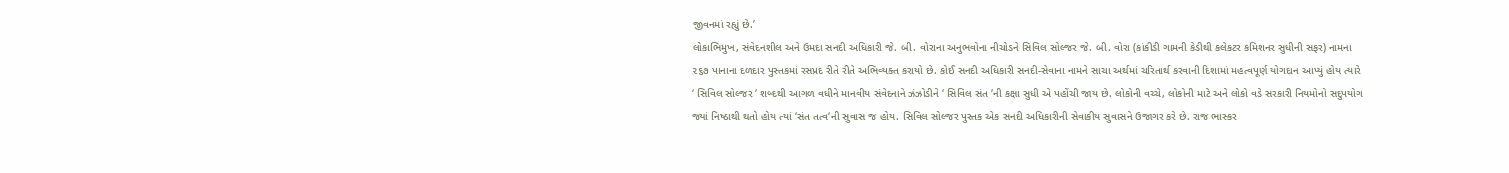જીવનમાં રહ્યું છે.’
લોકાભિમુખ, સંવેદનશીલ અને ઉમદા સનદી અધિકારી જે. બી. વોરાના અનુભવોના નીચોડને સિવિલ સોલ્જર જે. બી. વોરા (કાંકીડી ગામની કેડીથી કલેકટર કમિશનર સુધીની સફર) નામના ૨૬૭ પાનાના દળદાર પુસ્તકમાં રસપ્રદ રીતે રીતે અભિવ્યક્ત કરાયો છે. કોઈ સનદી અધિકારી સનદી-સેવાના નામને સાચા અર્થમાં ચરિતાર્થ કરવાની દિશામાં મહત્વપૂર્ણ યોગદાન આપ્યું હોય ત્યારે ‘ સિવિલ સોલ્જર ‘ શબ્દથી આગળ વધીને માનવીય સંવેદનાને ઝંઝોડીને ‘ સિવિલ સંત ‘ની કક્ષા સુધી એ પહોંચી જાય છે. લોકોની વચ્ચે, લોકોની માટે અને લોકો વડે સરકારી નિયમોનો સદુપયોગ જ્યાં નિષ્ઠાથી થતો હોય ત્યાં ‘સંત તત્વ‘ની સુવાસ જ હોય. સિવિલ સોલ્જર પુસ્તક એક સનદી અધિકારીની સેવાકીય સુવાસને ઉજાગર કરે છે. રાજ ભાસ્કર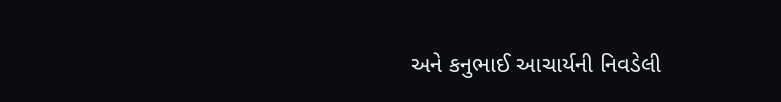અને કનુભાઈ આચાર્યની નિવડેલી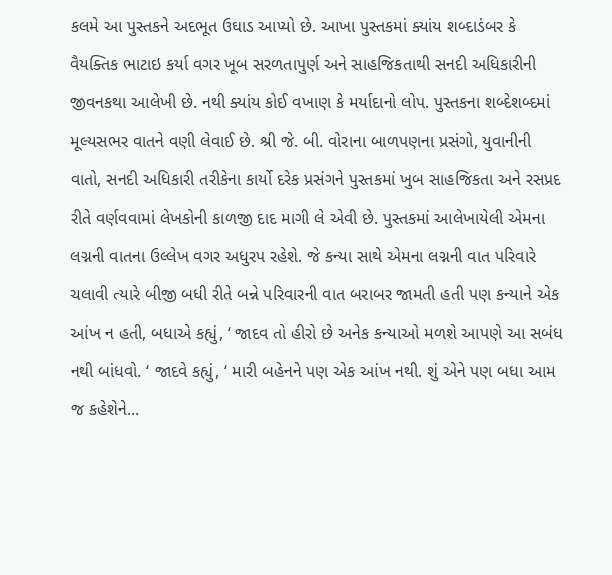કલમે આ પુસ્તકને અદભૂત ઉઘાડ આપ્યો છે. આખા પુસ્તકમાં ક્યાંય શબ્દાડંબર કે વૈયક્તિક ભાટાઇ કર્યા વગર ખૂબ સરળતાપુર્ણ અને સાહજિકતાથી સનદી અધિકારીની જીવનકથા આલેખી છે. નથી ક્યાંય કોઈ વખાણ કે મર્યાદાનો લોપ. પુસ્તકના શબ્દેશબ્દમાં મૂલ્યસભર વાતને વણી લેવાઈ છે. શ્રી જે. બી. વોરાના બાળપણના પ્રસંગો, યુવાનીની વાતો, સનદી અધિકારી તરીકેના કાર્યો દરેક પ્રસંગને પુસ્તકમાં ખુબ સાહજિકતા અને રસપ્રદ રીતે વર્ણવવામાં લેખકોની કાળજી દાદ માગી લે એવી છે. પુસ્તકમાં આલેખાયેલી એમના લગ્નની વાતના ઉલ્લેખ વગર અધુરપ રહેશે. જે કન્યા સાથે એમના લગ્નની વાત પરિવારે ચલાવી ત્યારે બીજી બધી રીતે બન્ને પરિવારની વાત બરાબર જામતી હતી પણ કન્યાને એક આંખ ન હતી, બધાએ કહ્યું, ‘ જાદવ તો હીરો છે અનેક કન્યાઓ મળશે આપણે આ સબંધ નથી બાંધવો. ‘ જાદવે કહ્યું, ‘ મારી બહેનને પણ એક આંખ નથી. શું એને પણ બધા આમ જ કહેશેને...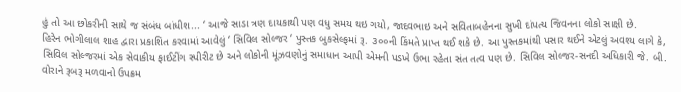હું તો આ છોકરીની સાથે જ સંબંધ બાંધીશ... ‘ આજે સાડા ત્રણ દાયકાથી પણ વધુ સમય થઇ ગયો, જાદવભાઇ અને સવિતાબહેનના સુખી દાંપત્ય જિવનના લોકો સાક્ષી છે.
હિરેન ભોગીલાલ શાહ દ્વારા પ્રકાશિત કરવામાં આવેલું ‘ સિવિલ સોલ્જર ‘ પુસ્તક બુકસેલ્ફમાં રૂ. ૩૦૦ની કિંમતે પ્રાપ્ત થઈ શકે છે. આ પુસ્તકમાંથી પસાર થઈને એટલું અવશ્ય લાગે કે, સિવિલ સોલ્જરમાં એક સેવાકીય ફાઈટીંગ સ્પીરીટ છે અને લોકોની મૂંઝવણોનું સમાધાન આપી એમની પડખે ઉભા રહેતા સંત તત્વ પણ છે. સિવિલ સોલ્જર-સનદી અધિકારી જે. બી. વોરાને રૂબરૂ મળવાનો ઉપક્રમ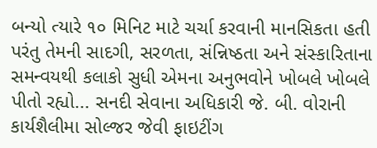બન્યો ત્યારે ૧૦ મિનિટ માટે ચર્ચા કરવાની માનસિકતા હતી પરંતુ તેમની સાદગી, સરળતા, સંન્નિષ્ઠતા અને સંસ્કારિતાના સમન્વયથી કલાકો સુધી એમના અનુભવોને ખોબલે ખોબલે પીતો રહ્યો... સનદી સેવાના અધિકારી જે. બી. વોરાની કાર્યશૈલીમા સોલ્જર જેવી ફાઇટીંગ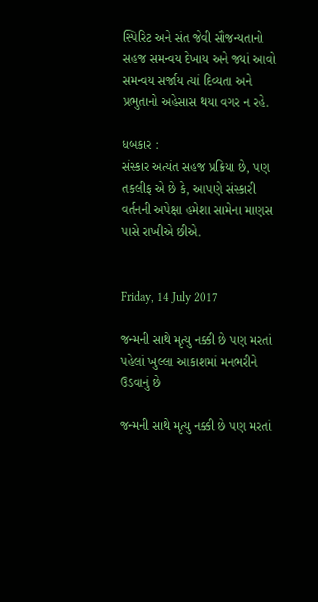સ્પિરિટ અને સંત જેવી સૌજન્યતાનો સહજ સમન્વય દેખાય અને જ્યાં આવો સમન્વય સર્જાય ત્યાં દિવ્યતા અને પ્રભુતાનો અહેસાસ થયા વગર ન રહે.

ધબકાર :
સંસ્કાર અત્યંત સહજ પ્રક્રિયા છે, પણ તકલીફ એ છે કે, આપણે સંસ્કારી વર્તનની અપેક્ષા હમેશા સામેના માણસ પાસે રાખીએ છીએ.


Friday, 14 July 2017

જન્મની સાથે મૃત્યુ નક્કી છે પણ મરતાં પહેલાં ખુલ્લા આકાશમાં મનભરીને ઉડવાનું છે

જન્મની સાથે મૃત્યુ નક્કી છે પણ મરતાં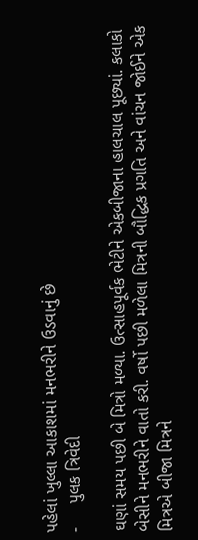પહેલાં ખુલ્લા આકાશમાં મનભરીને ઉડવાનું છે
-     પુલક ત્રિવેદી

ઘણાં સમય પછી બે મિત્રો મળ્યા. ઉત્સાહપૂર્વક ભેટીને એકબીજાના હાલચાલ પૂછ્યાં. કલાકો બેસીને મનભરીને વાતો કરી. વર્ષો પછી મળેલા મિત્રની બૌદ્ધિક પ્રગતિ અને વાંચન જોઈને એક મિત્રએ બીજા મિત્રને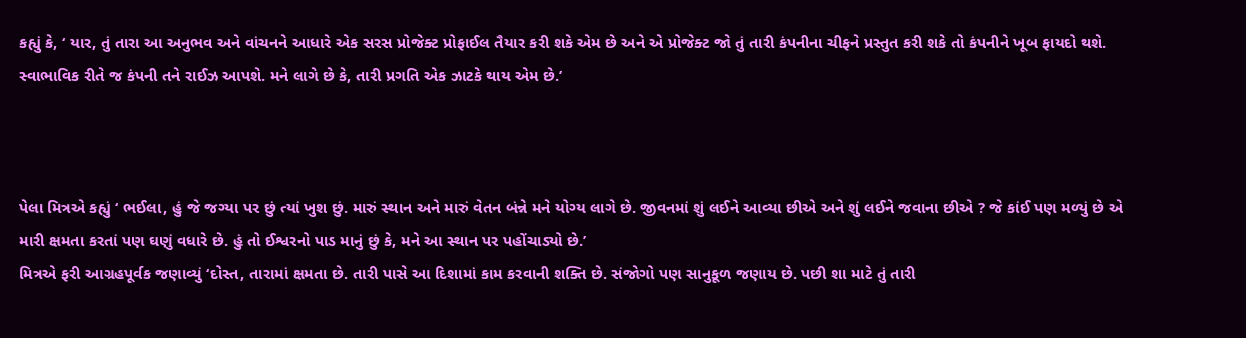કહ્યું કે, ‘ યાર, તું તારા આ અનુભવ અને વાંચનને આધારે એક સરસ પ્રોજેક્ટ પ્રોફાઈલ તૈયાર કરી શકે એમ છે અને એ પ્રોજેક્ટ જો તું તારી કંપનીના ચીફને પ્રસ્તુત કરી શકે તો કંપનીને ખૂબ ફાયદો થશે. સ્વાભાવિક રીતે જ કંપની તને રાઈઝ આપશે. મને લાગે છે કે, તારી પ્રગતિ એક ઝાટકે થાય એમ છે.’



પેલા મિત્રએ કહ્યું ‘ ભઈલા, હું જે જગ્યા પર છું ત્યાં ખુશ છું. મારું સ્થાન અને મારું વેતન બંન્ને મને યોગ્ય લાગે છે. જીવનમાં શું લઈને આવ્યા છીએ અને શું લઈને જવાના છીએ ? જે કાંઈ પણ મળ્યું છે એ મારી ક્ષમતા કરતાં પણ ઘણું વધારે છે. હું તો ઈશ્વરનો પાડ માનું છું કે, મને આ સ્થાન પર પહોંચાડ્યો છે.’
મિત્રએ ફરી આગ્રહપૂર્વક જણાવ્યું ‘દોસ્ત, તારામાં ક્ષમતા છે. તારી પાસે આ દિશામાં કામ કરવાની શક્તિ છે. સંજોગો પણ સાનુકૂળ જણાય છે. પછી શા માટે તું તારી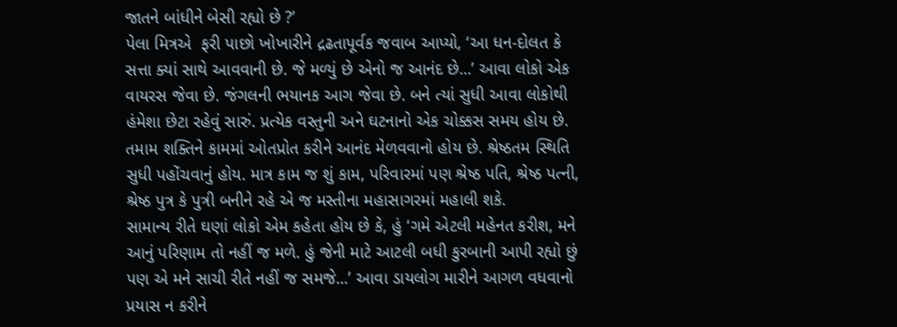જાતને બાંધીને બેસી રહ્યો છે ?’
પેલા મિત્રએ  ફરી પાછો ખોખારીને દ્રઢતાપૂર્વક જવાબ આપ્યો, ‘આ ધન-દોલત કે સત્તા ક્યાં સાથે આવવાની છે. જે મળ્યું છે એનો જ આનંદ છે...’ આવા લોકો એક વાયરસ જેવા છે. જંગલની ભયાનક આગ જેવા છે. બને ત્યાં સુધી આવા લોકોથી હંમેશા છેટા રહેવું સારું. પ્રત્યેક વસ્તુની અને ઘટનાનો એક ચોક્કસ સમય હોય છે. તમામ શક્તિને કામમાં ઓતપ્રોત કરીને આનંદ મેળવવાનો હોય છે. શ્રેષ્ઠતમ સ્થિતિ સુધી પહોંચવાનું હોય. માત્ર કામ જ શું કામ, પરિવારમાં પણ શ્રેષ્ઠ પતિ, શ્રેષ્ઠ પત્ની, શ્રેષ્ઠ પુત્ર કે પુત્રી બનીને રહે એ જ મસ્તીના મહાસાગરમાં મહાલી શકે.
સામાન્ય રીતે ઘણાં લોકો એમ કહેતા હોય છે કે, હું ‘ગમે એટલી મહેનત કરીશ, મને આનું પરિણામ તો નહીં જ મળે. હું જેની માટે આટલી બધી કુરબાની આપી રહ્યો છું પણ એ મને સાચી રીતે નહીં જ સમજે...’ આવા ડાયલોગ મારીને આગળ વધવાનો પ્રયાસ ન કરીને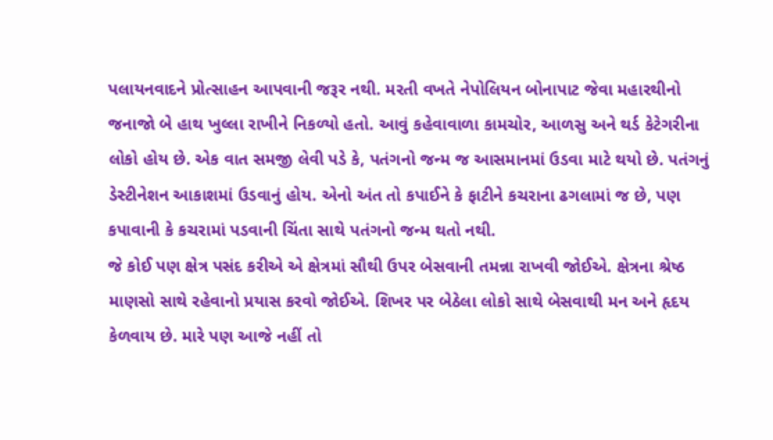પલાયનવાદને પ્રોત્સાહન આપવાની જરૂર નથી. મરતી વખતે નેપોલિયન બોનાપાટ જેવા મહારથીનો જનાજો બે હાથ ખુલ્લા રાખીને નિકળ્યો હતો. આવું કહેવાવાળા કામચોર, આળસુ અને થર્ડ કેટેગરીના લોકો હોય છે. એક વાત સમજી લેવી પડે કે, પતંગનો જન્મ જ આસમાનમાં ઉડવા માટે થયો છે. પતંગનું ડેસ્ટીનેશન આકાશમાં ઉડવાનું હોય. એનો અંત તો કપાઈને કે ફાટીને કચરાના ઢગલામાં જ છે, પણ કપાવાની કે કચરામાં પડવાની ચિંતા સાથે પતંગનો જન્મ થતો નથી.
જે કોઈ પણ ક્ષેત્ર પસંદ કરીએ એ ક્ષેત્રમાં સૌથી ઉપર બેસવાની તમન્ના રાખવી જોઈએ. ક્ષેત્રના શ્રેષ્ઠ માણસો સાથે રહેવાનો પ્રયાસ કરવો જોઈએ. શિખર પર બેઠેલા લોકો સાથે બેસવાથી મન અને હૃદય કેળવાય છે. મારે પણ આજે નહીં તો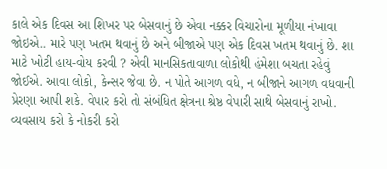કાલે એક દિવસ આ શિખર પર બેસવાનું છે એવા નક્કર વિચારોના મૂળીયા નંખાવા જોઇએ.. મારે પણ ખતમ થવાનું છે અને બીજાએ પણ એક દિવસ ખતમ થવાનું છે. શા માટે ખોટી હાય-વોય કરવી ? એવી માનસિકતાવાળા લોકોથી હંમેશા બચતા રહેવું જોઈએ. આવા લોકો, કેન્સર જેવા છે. ન પોતે આગળ વધે, ન બીજાને આગળ વધવાની પ્રેરણા આપી શકે. વેપાર કરો તો સંબંધિત ક્ષેત્રના શ્રેષ્ઠ વેપારી સાથે બેસવાનું રાખો. વ્યવસાય કરો કે નોકરી કરો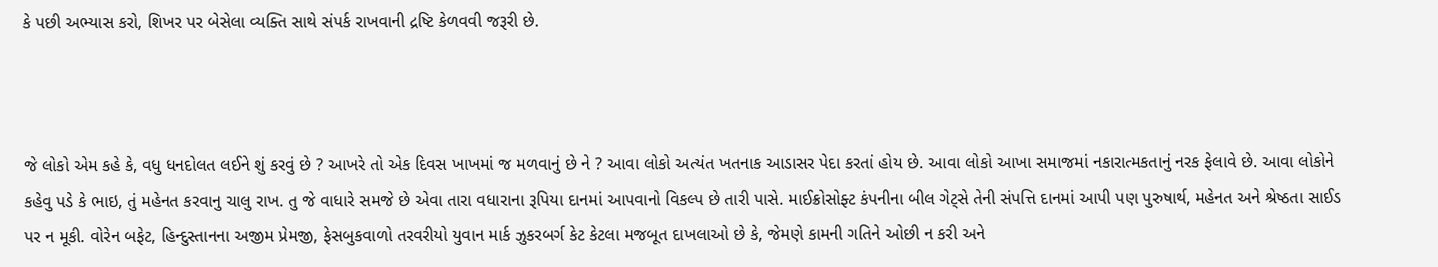કે પછી અભ્યાસ કરો, શિખર પર બેસેલા વ્યક્તિ સાથે સંપર્ક રાખવાની દ્રષ્ટિ કેળવવી જરૂરી છે.



જે લોકો એમ કહે કે, વધુ ધનદોલત લઈને શું કરવું છે ? આખરે તો એક દિવસ ખાખમાં જ મળવાનું છે ને ? આવા લોકો અત્યંત ખતનાક આડાસર પેદા કરતાં હોય છે. આવા લોકો આખા સમાજમાં નકારાત્મકતાનું નરક ફેલાવે છે. આવા લોકોને કહેવુ પડે કે ભાઇ, તું મહેનત કરવાનુ ચાલુ રાખ. તુ જે વાધારે સમજે છે એવા તારા વધારાના રૂપિયા દાનમાં આપવાનો વિકલ્પ છે તારી પાસે. માઈક્રોસોફ્ટ કંપનીના બીલ ગેટ્સે તેની સંપત્તિ દાનમાં આપી પણ પુરુષાર્થ, મહેનત અને શ્રેષ્ઠતા સાઈડ પર ન મૂકી. વોરેન બફેટ, હિન્દુસ્તાનના અજીમ પ્રેમજી, ફેસબુકવાળો તરવરીયો યુવાન માર્ક ઝુકરબર્ગ કેટ કેટલા મજબૂત દાખલાઓ છે કે, જેમણે કામની ગતિને ઓછી ન કરી અને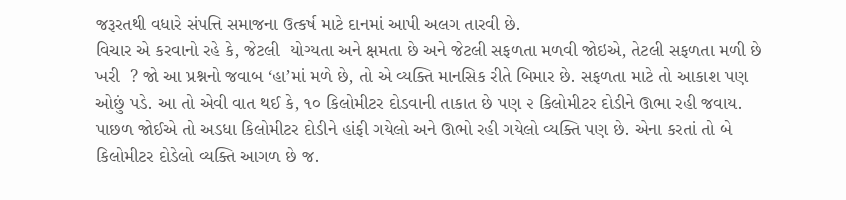જરૂરતથી વધારે સંપત્તિ સમાજના ઉત્કર્ષ માટે દાનમાં આપી અલગ તારવી છે.
વિચાર એ કરવાનો રહે કે, જેટલી  યોગ્યતા અને ક્ષમતા છે અને જેટલી સફળતા મળવી જોઇએ, તેટલી સફળતા મળી છે ખરી  ? જો આ પ્રશ્નનો જવાબ ‘હા’માં મળે છે, તો એ વ્યક્તિ માનસિક રીતે બિમાર છે. સફળતા માટે તો આકાશ પણ ઓછું પડે. આ તો એવી વાત થઈ કે, ૧૦ કિલોમીટર દોડવાની તાકાત છે પણ ૨ કિલોમીટર દોડીને ઊભા રહી જવાય. પાછળ જોઈએ તો અડધા કિલોમીટર દોડીને હાંફી ગયેલો અને ઊભો રહી ગયેલો વ્યક્તિ પણ છે. એના કરતાં તો બે કિલોમીટર દોડેલો વ્યક્તિ આગળ છે જ.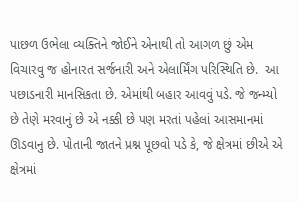પાછળ ઉભેલા વ્યક્તિને જોઈને એનાથી તો આગળ છું એમ વિચારવુ જ હોનારત સર્જનારી અને એલાર્મિંગ પરિસ્થિતિ છે.  આ પછાડનારી માનસિકતા છે. એમાંથી બહાર આવવું પડે. જે જન્મ્યો છે તેણે મરવાનું છે એ નક્કી છે પણ મરતાં પહેલાં આસમાનમાં ઊડવાનુ છે. પોતાની જાતને પ્રશ્ન પૂછવો પડે કે, જે ક્ષેત્રમાં છીએ એ ક્ષેત્રમાં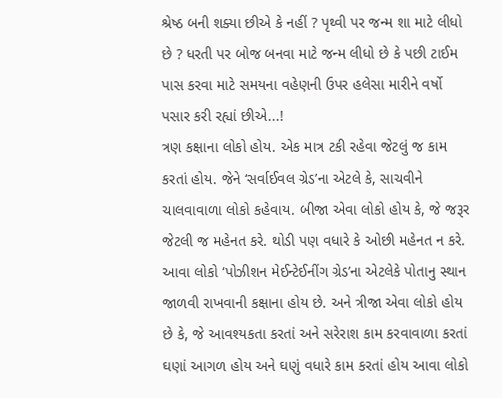શ્રેષ્ઠ બની શક્યા છીએ કે નહીં ? પૃથ્વી પર જન્મ શા માટે લીધો છે ? ધરતી પર બોજ બનવા માટે જન્મ લીધો છે કે પછી ટાઈમ પાસ કરવા માટે સમયના વહેણની ઉપર હલેસા મારીને વર્ષો પસાર કરી રહ્યાં છીએ...!
ત્રણ કક્ષાના લોકો હોય. એક માત્ર ટકી રહેવા જેટલું જ કામ કરતાં હોય. જેને ‘સર્વાઈવલ ગ્રેડ’ના એટલે કે, સાચવીને ચાલવાવાળા લોકો કહેવાય. બીજા એવા લોકો હોય કે, જે જરૂર જેટલી જ મહેનત કરે. થોડી પણ વધારે કે ઓછી મહેનત ન કરે. આવા લોકો ‘પોઝીશન મેઈન્ટેઈનીંગ ગ્રેડ’ના એટલેકે પોતાનુ સ્થાન જાળવી રાખવાની કક્ષાના હોય છે. અને ત્રીજા એવા લોકો હોય છે કે, જે આવશ્યકતા કરતાં અને સરેરાશ કામ કરવાવાળા કરતાં ઘણાં આગળ હોય અને ઘણું વધારે કામ કરતાં હોય આવા લોકો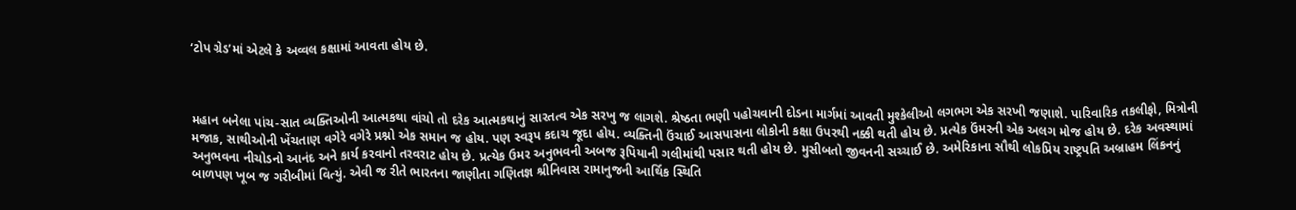‘ટોપ ગ્રેડ’માં એટલે કે અવ્વલ કક્ષામાં આવતા હોય છે.



મહાન બનેલા પાંચ-સાત વ્યક્તિઓની આત્મકથા વાંચો તો દરેક આત્મકથાનું સારતત્વ એક સરખુ જ લાગશે. શ્રેષ્ઠતા ભણી પહોચવાની દોડના માર્ગમાં આવતી મુશ્કેલીઓ લગભગ એક સરખી જણાશે. પારિવારિક તકલીફો, મિત્રોની મજાક, સાથીઓની ખેંચતાણ વગેરે વગેરે પ્રશ્નો એક સમાન જ હોય. પણ સ્વરૂપ કદાચ જૂદા હોય. વ્યક્તિની ઉંચાઈ આસપાસના લોકોની કક્ષા ઉપરથી નક્કી થતી હોય છે. પ્રત્યેક ઉંમરની એક અલગ મોજ હોય છે. દરેક અવસ્થામાં અનુભવના નીચોડનો આનંદ અને કાર્ય કરવાનો તરવરાટ હોય છે. પ્રત્યેક ઉમર અનુભવની અબજ રૂપિયાની ગલીમાંથી પસાર થતી હોય છે. મુસીબતો જીવનની સચ્ચાઈ છે. અમેરિકાના સૌથી લોકપ્રિય રાષ્ટ્રપતિ અબ્રાહમ લિંકનનું બાળપણ ખૂબ જ ગરીબીમાં વિત્યું. એવી જ રીતે ભારતના જાણીતા ગણિતજ્ઞ શ્રીનિવાસ રામાનુજની આર્થિક સ્થિતિ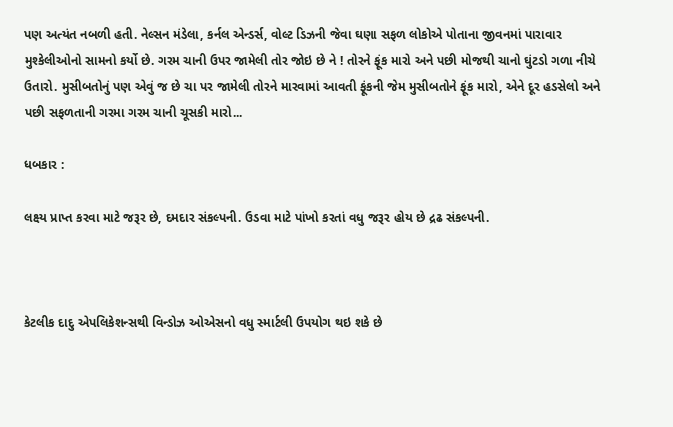પણ અત્યંત નબળી હતી. નેલ્સન મંડેલા, કર્નલ એન્ડર્સ, વોલ્ટ ડિઝની જેવા ઘણા સફળ લોકોએ પોતાના જીવનમાં પારાવાર મુશ્કેલીઓનો સામનો કર્યો છે. ગરમ ચાની ઉપર જામેલી તોર જોઇ છે ને ! તોરને ફૂંક મારો અને પછી મોજથી ચાનો ઘુંટડો ગળા નીચે ઉતારો. મુસીબતોનું પણ એવું જ છે ચા પર જામેલી તોરને મારવામાં આવતી ફૂંકની જેમ મુસીબતોને ફૂંક મારો, એને દૂર હડસેલો અને પછી સફળતાની ગરમા ગરમ ચાની ચૂસકી મારો...

ધબકાર :

લક્ષ્ય પ્રાપ્ત કરવા માટે જરૂર છે, દમદાર સંકલ્પની. ઉડવા માટે પાંખો કરતાં વધુ જરૂર હોય છે દ્રઢ સંકલ્પની.



કેટલીક દાદુ એપલિકેશન્સથી વિન્ડોઝ ઓએસનો વધુ સ્માર્ટલી ઉપયોગ થઇ શકે છે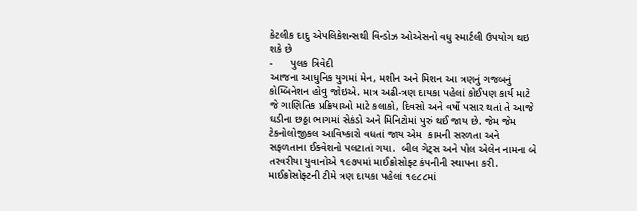કેટલીક દાદુ એપલિકેશન્સથી વિન્ડોઝ ઓએસનો વધુ સ્માર્ટલી ઉપયોગ થઇ શકે છે
-      પુલક ત્રિવેદી
આજના આધુનિક યુગમાં મેન, મશીન અને મિશન આ ત્રણનું ગજબનું કોમ્બિનેશન હોવુ જોઇએ. માત્ર અઢી-ત્રણ દાયકા પહેલાં કોઈપણ કાર્ય માટે જે ગાણિતિક પ્રક્રિયાઓ માટે કલાકો, દિવસો અને વર્ષો પસાર થતાં તે આજે ઘડીના છઠ્ઠા ભાગમાં સેકંડો અને મિનિટોમાં પુરું થઈ જાય છે. જેમ જેમ ટેકનોલોજીકલ આવિષ્કારો વધતાં જાય એમ  કામની સરળતા અને સફળતાના ઈક્વેશનો પલટાતાં ગયા.  બીલ ગેટ્સ અને પોલ એલેન નામના બે તરવરીયા યુવાનોએ ૧૯૭૫માં માઈક્રોસોફ્ટ કંપનીની સ્થાપના કરી. માઈક્રોસોફ્ટની ટીમે ત્રણ દાયકા પહેલાં ૧૯૮૮માં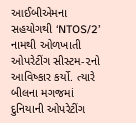આઈબીએમના સહયોગથી ‘NTOS/2’ નામથી ઓળખાતી ઓપરેટીંગ સીસ્ટમ-૨નો આવિષ્કાર કર્યો. ત્યારે બીલના મગજમાં દુનિયાની ઓપરેટીંગ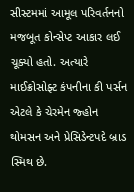સીસ્ટમમાં આમૂલ પરિવર્તનનો મજબૂત કોન્સેપ્ટ આકાર લઈ ચૂક્યો હતો. અત્યારે માઈક્રોસોફ્ટ કંપનીના કી પર્સન એટલે કે ચેરમેન જ્હોન થોમસન અને પ્રેસિડેન્ટપદે બ્રાડ સ્મિથ છે.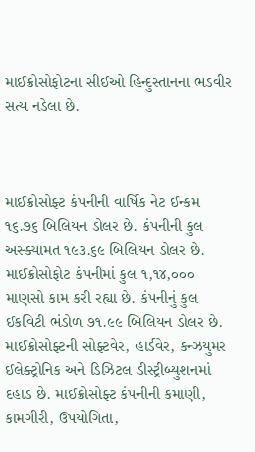માઈક્રોસોફોટના સીઈઓ હિન્દુસ્તાનના ભડવીર સત્ય નડેલા છે.



માઈક્રોસોફ્ટ કંપનીની વાર્ષિક નેટ ઈન્કમ ૧૬.૭૬ બિલિયન ડોલર છે. કંપનીની કુલ અસ્ક્યામત ૧૯૩.૬૯ બિલિયન ડોલર છે. માઈક્રોસોફોટ કંપનીમાં કુલ ૧,૧૪,૦૦૦ માણસો કામ કરી રહ્યા છે. કંપનીનું કુલ ઈકવિટી ભંડોળ ૭૧.૯૯ બિલિયન ડોલર છે. માઈક્રોસોફ્ટની સોફ્ટવેર, હાર્ડવેર, કન્ઝયુમર ઈલેક્ટ્રોનિક અને ડિઝિટલ ડીસ્ટ્રીબ્યુશનમાં દહાડ છે. માઈક્રોસોફ્ટ કંપનીની કમાણી, કામગીરી, ઉપયોગિતા,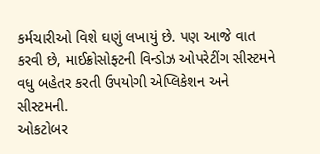કર્મચારીઓ વિશે ઘણું લખાયું છે. પણ આજે વાત કરવી છે, માઈક્રોસોફ્ટની વિન્ડોઝ ઓપરેટીંગ સીસ્ટમને વધુ બહેતર કરતી ઉપયોગી એપ્લિકેશન અને સીસ્ટમની.
ઓકટોબર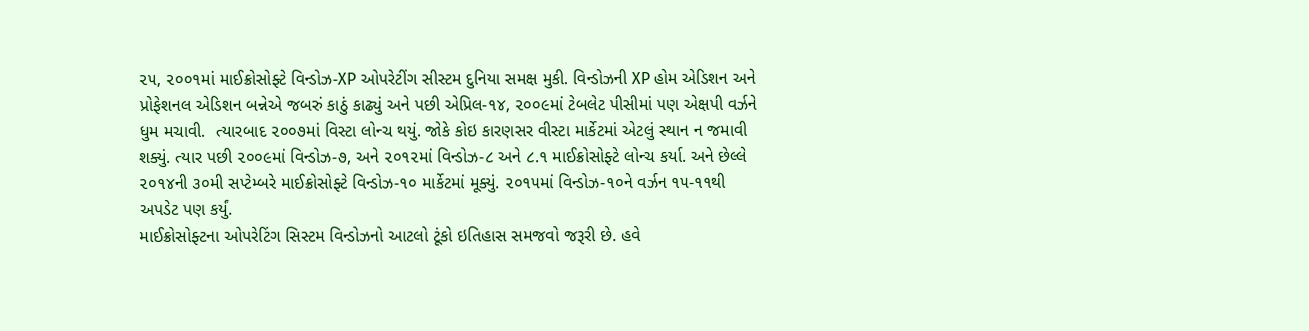૨૫, ૨૦૦૧માં માઈક્રોસોફ્ટે વિન્ડોઝ-XP ઓપરેટીંગ સીસ્ટમ દુનિયા સમક્ષ મુકી. વિન્ડોઝની XP હોમ એડિશન અને પ્રોફેશનલ એડિશન બન્નેએ જબરું કાઠું કાઢ્યું અને પછી એપ્રિલ-૧૪, ૨૦૦૯માં ટેબલેટ પીસીમાં પણ એક્ષપી વર્ઝને ધુમ મચાવી.  ત્યારબાદ ૨૦૦૭માં વિસ્ટા લોન્ચ થયું. જોકે કોઇ કારણસર વીસ્ટા માર્કેટમાં એટલું સ્થાન ન જમાવી શક્યું. ત્યાર પછી ૨૦૦૯માં વિન્ડોઝ-૭, અને ૨૦૧૨માં વિન્ડોઝ-૮ અને ૮.૧ માઈક્રોસોફ્ટે લોન્ચ કર્યા. અને છેલ્લે ૨૦૧૪ની ૩૦મી સપ્ટેમ્બરે માઈક્રોસોફ્ટે વિન્ડોઝ-૧૦ માર્કેટમાં મૂક્યું. ૨૦૧૫માં વિન્ડોઝ-૧૦ને વર્ઝન ૧૫-૧૧થી અપડેટ પણ કર્યું.
માઈક્રોસોફ્ટના ઓપરેટિંગ સિસ્ટમ વિન્ડોઝનો આટલો ટૂંકો ઇતિહાસ સમજવો જરૂરી છે. હવે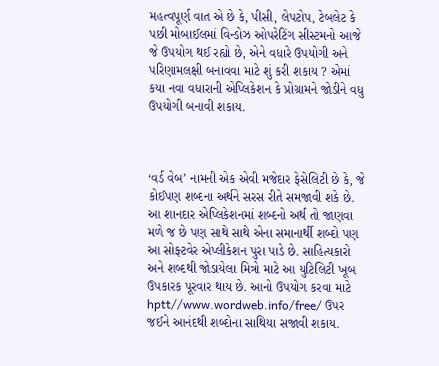મહત્વપૂર્ણ વાત એ છે કે, પીસી, લેપટોપ, ટેબલેટ કે પછી મોબાઈલમાં વિન્ડોઝ ઓપરેટિંગ સીસ્ટમનો આજે જે ઉપયોગ થઈ રહ્યો છે, એને વધારે ઉપયોગી અને પરિણામલક્ષી બનાવવા માટે શું કરી શકાય ? એમાં કયા નવા વધારાની એપ્લિકેશન કે પ્રોગ્રામને જોડીને વધુ ઉપયોગી બનાવી શકાય.



‘વર્ડ વેબ’ નામની એક એવી મજેદાર ફેસેલિટી છે કે, જે કોઈપણ શબ્દના અર્થને સરસ રીતે સમજાવી શકે છે. આ શાનદાર એપ્લિકેશનમાં શબ્દનો અર્થ તો જાણવા મળે જ છે પણ સાથે સાથે એના સમાનાર્થી શબ્દો પણ આ સોફ્ટવેર એપ્લીકેશન પુરા પાડે છે. સાહિત્યકારો અને શબ્દથી જોડાયેલા મિત્રો માટે આ યુટિલિટી ખૂબ ઉપકારક પૂરવાર થાય છે. આનો ઉપયોગ કરવા માટે hptt//www.wordweb.info/free/ ઉપર જઈને આનંદથી શબ્દોના સાથિયા સજાવી શકાય.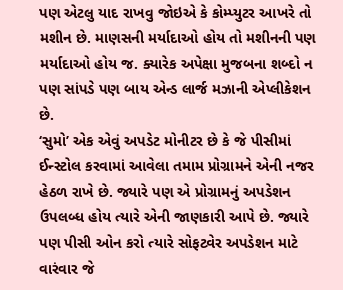પણ એટલુ યાદ રાખવુ જોઇએ કે કોમ્પ્યુટર આખરે તો મશીન છે. માણસની મર્યાદાઓ હોય તો મશીનની પણ મર્યાદાઓ હોય જ. ક્યારેક અપેક્ષા મુજબના શબ્દો ન પણ સાંપડે પણ બાય એન્ડ લાર્જ મઝાની એપ્લીકેશન છે.
‘સુમો’ એક એવું અપડેટ મોનીટર છે કે જે પીસીમાં ઈન્સ્ટોલ કરવામાં આવેલા તમામ પ્રોગ્રામને એની નજર હેઠળ રાખે છે. જ્યારે પણ એ પ્રોગ્રામનું અપડેશન ઉપલબ્ધ હોય ત્યારે એની જાણકારી આપે છે. જ્યારે પણ પીસી ઓન કરો ત્યારે સોફટ્વેર અપડેશન માટે વારંવાર જે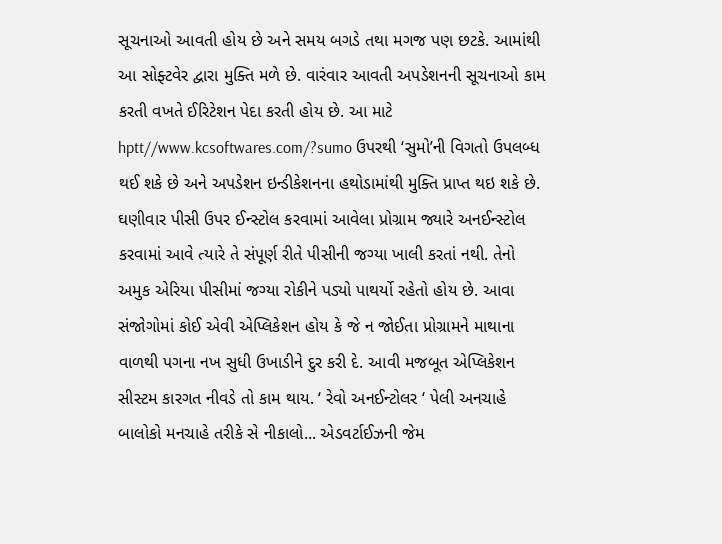સૂચનાઓ આવતી હોય છે અને સમય બગડે તથા મગજ પણ છટકે. આમાંથી આ સોફ્ટવેર દ્વારા મુક્તિ મળે છે. વારંવાર આવતી અપડેશનની સૂચનાઓ કામ કરતી વખતે ઈરિટેશન પેદા કરતી હોય છે. આ માટે hptt//www.kcsoftwares.com/?sumo ઉપરથી ‘સુમો’ની વિગતો ઉપલબ્ધ થઈ શકે છે અને અપડેશન ઇન્ડીકેશનના હથોડામાંથી મુક્તિ પ્રાપ્ત થઇ શકે છે.
ઘણીવાર પીસી ઉપર ઈન્સ્ટોલ કરવામાં આવેલા પ્રોગ્રામ જ્યારે અનઈન્સ્ટોલ કરવામાં આવે ત્યારે તે સંપૂર્ણ રીતે પીસીની જગ્યા ખાલી કરતાં નથી. તેનો અમુક એરિયા પીસીમાં જગ્યા રોકીને પડ્યો પાથર્યો રહેતો હોય છે. આવા સંજોગોમાં કોઈ એવી એપ્લિકેશન હોય કે જે ન જોઈતા પ્રોગ્રામને માથાના વાળથી પગના નખ સુધી ઉખાડીને દુર કરી દે. આવી મજબૂત એપ્લિકેશન સીસ્ટમ કારગત નીવડે તો કામ થાય. ‘ રેવો અનઈન્ટોલર ‘ પેલી અનચાહે બાલોકો મનચાહે તરીકે સે નીકાલો... એડવર્ટાઈઝની જેમ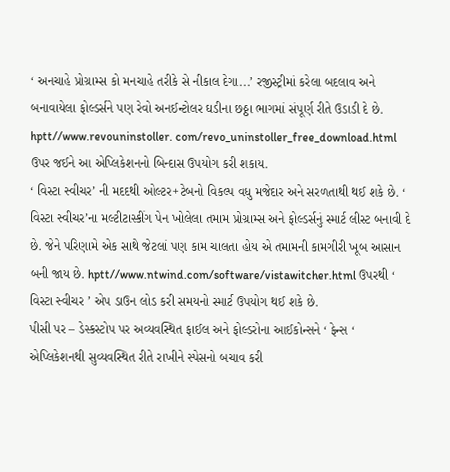‘ અનચાહે પ્રોગ્રામ્સ કો મનચાહે તરીકે સે નીકાલ દેગા...’ રજીસ્ટ્રીમાં કરેલા બદલાવ અને બનાવાયેલા ફોલ્ડર્સને પણ રેવો અનઈન્ટોલર ઘડીના છઠ્ઠા ભાગમાં સંપૂર્ણ રીતે ઉડાડી દે છે. hptt//www.revouninstoller. com/revo_uninstoller_free_download.html ઉપર જઈને આ એપ્લિકેશનનો બિન્દાસ ઉપયોગ કરી શકાય.
‘ વિસ્ટા સ્વીચર’ ની મદદથી ઓલ્ટર+ટેબનો વિકલ્પ વધુ મજેદાર અને સરળતાથી થઈ શકે છે. ‘ વિસ્ટા સ્વીચર’ના મલ્ટીટાસ્કીંગ પેન ખોલેલા તમામ પ્રોગ્રામ્સ અને ફોલ્ડર્સનું સ્માર્ટ લીસ્ટ બનાવી દે છે. જેને પરિણામે એક સાથે જેટલાં પણ કામ ચાલતા હોય એ તમામની કામગીરી ખૂબ આસાન બની જાય છે. hptt//www.ntwind.com/software/vistawitcher.html ઉપરથી ‘ વિસ્ટા સ્વીચર ’ એપ ડાઉન લોડ કરી સમયનો સ્માર્ટ ઉપયોગ થઈ શકે છે.
પીસી પર – ડેસ્કસ્ટોપ પર અવ્યવસ્થિત ફાઈલ અને ફોલ્ડરોના આઈકોન્સને ‘ ફેન્સ ‘ એપ્લિકેશનથી સુવ્યવસ્થિત રીતે રાખીને સ્પેસનો બચાવ કરી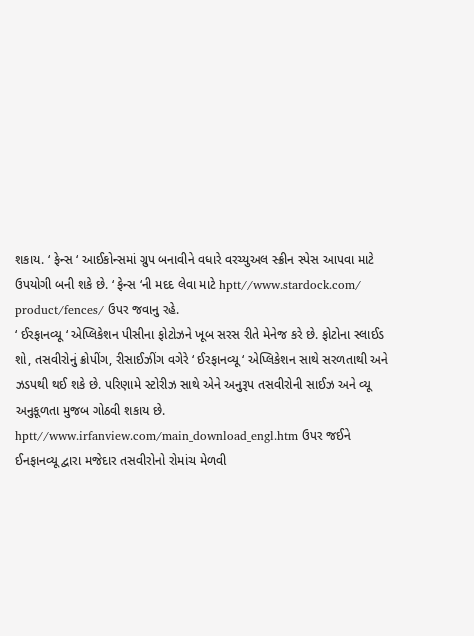શકાય. ‘ ફેન્સ ‘ આઈકોન્સમાં ગ્રુપ બનાવીને વધારે વરચ્યુઅલ સ્ક્રીન સ્પેસ આપવા માટે ઉપયોગી બની શકે છે. ‘ ફેન્સ ‘ની મદદ લેવા માટે hptt//www.stardock.com/ product/fences/ ઉપર જવાનુ રહે.
‘ ઈરફાનવ્યૂ ‘ એપ્લિકેશન પીસીના ફોટોઝને ખૂબ સરસ રીતે મેનેજ કરે છે. ફોટોના સ્લાઈડ શો, તસવીરોનું ક્રોપીંગ, રીસાઈઝીંગ વગેરે ‘ ઈરફાનવ્યૂ ‘ એપ્લિકેશન સાથે સરળતાથી અને ઝડપથી થઈ શકે છે. પરિણામે સ્ટોરીઝ સાથે એને અનુરૂપ તસવીરોની સાઈઝ અને વ્યૂ અનુકૂળતા મુજબ ગોઠવી શકાય છે. hptt//www.irfanview.com/main_download_engl.htm ઉપર જઈને ઈનફાનવ્યૂ દ્વારા મજેદાર તસવીરોનો રોમાંચ મેળવી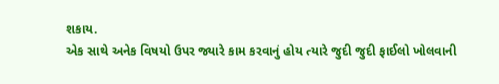શકાય.
એક સાથે અનેક વિષયો ઉપર જ્યારે કામ કરવાનું હોય ત્યારે જુદી જુદી ફાઈલો ખોલવાની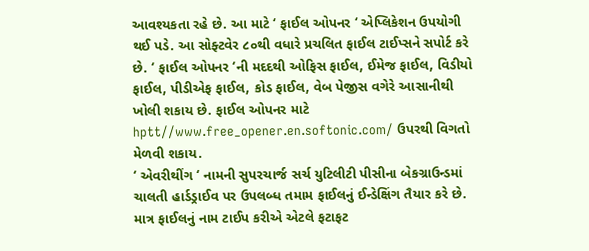આવશ્યકતા રહે છે. આ માટે ‘ ફાઈલ ઓપનર ‘ એપ્લિકેશન ઉપયોગી થઈ પડે. આ સોફ્ટવેર ૮૦થી વધારે પ્રચલિત ફાઈલ ટાઈપ્સને સપોર્ટ કરે છે. ‘ ફાઈલ ઓપનર ‘ની મદદથી ઓફિસ ફાઈલ, ઈમેજ ફાઈલ, વિડીયો ફાઈલ, પીડીએફ ફાઈલ, કોડ ફાઈલ, વેબ પેજીસ વગેરે આસાનીથી ખોલી શકાય છે. ફાઈલ ઓપનર માટે hptt//www.free_opener.en.softonic.com/ ઉપરથી વિગતો મેળવી શકાય.
‘ એવરીથીંગ ‘ નામની સુપરચાર્જ સર્ચ યુટિલીટી પીસીના બેકગ્રાઉન્ડમાં ચાલતી હાર્ડડ્રાઈવ પર ઉપલબ્ધ તમામ ફાઈલનું ઈન્ડેક્ષિંગ તૈયાર કરે છે. માત્ર ફાઈલનું નામ ટાઈપ કરીએ એટલે ફટાફટ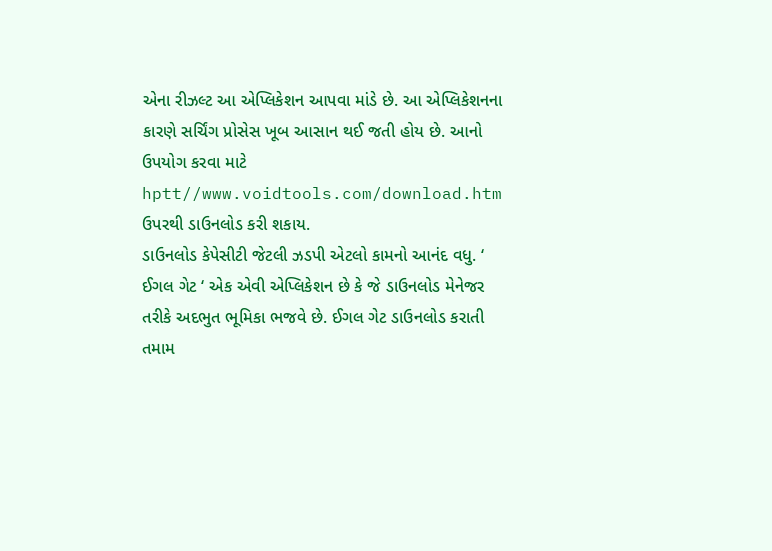એના રીઝલ્ટ આ એપ્લિકેશન આપવા માંડે છે. આ એપ્લિકેશનના કારણે સર્ચિંગ પ્રોસેસ ખૂબ આસાન થઈ જતી હોય છે. આનો ઉપયોગ કરવા માટે hptt//www.voidtools.com/download.htm ઉપરથી ડાઉનલોડ કરી શકાય.
ડાઉનલોડ કેપેસીટી જેટલી ઝડપી એટલો કામનો આનંદ વધુ. ‘ ઈગલ ગેટ ‘ એક એવી એપ્લિકેશન છે કે જે ડાઉનલોડ મેનેજર તરીકે અદભુત ભૂમિકા ભજવે છે. ઈગલ ગેટ ડાઉનલોડ કરાતી તમામ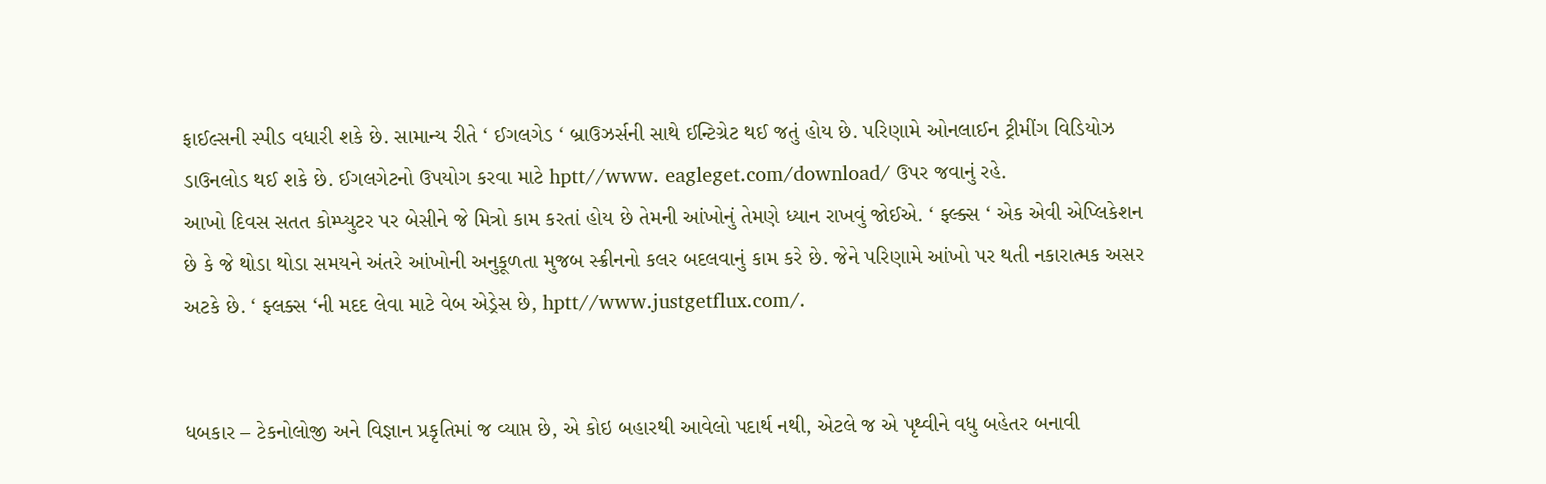ફાઈલ્સની સ્પીડ વધારી શકે છે. સામાન્ય રીતે ‘ ઈગલગેડ ‘ બ્રાઉઝર્સની સાથે ઈન્ટિગ્રેટ થઈ જતું હોય છે. પરિણામે ઓનલાઈન ટ્રીમીંગ વિડિયોઝ ડાઉનલોડ થઈ શકે છે. ઈગલગેટનો ઉપયોગ કરવા માટે hptt//www. eagleget.com/download/ ઉપર જવાનું રહે.
આખો દિવસ સતત કોમ્પ્યુટર પર બેસીને જે મિત્રો કામ કરતાં હોય છે તેમની આંખોનું તેમણે ધ્યાન રાખવું જોઈએ. ‘ ફ્લ્ક્સ ‘ એક એવી એપ્લિકેશન છે કે જે થોડા થોડા સમયને અંતરે આંખોની અનુકૂળતા મુજબ સ્ક્રીનનો કલર બદલવાનું કામ કરે છે. જેને પરિણામે આંખો પર થતી નકારાત્મક અસર અટકે છે. ‘ ફ્લક્સ ‘ની મદદ લેવા માટે વેબ એડ્રેસ છે, hptt//www.justgetflux.com/.


ધબકાર – ટેકનોલોજી અને વિજ્ઞાન પ્રકૃતિમાં જ વ્યાપ્ત છે, એ કોઇ બહારથી આવેલો પદાર્થ નથી, એટલે જ એ પૃથ્વીને વધુ બહેતર બનાવી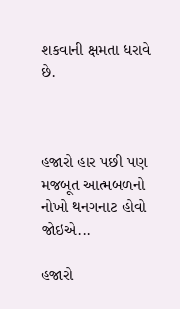શકવાની ક્ષમતા ધરાવે છે.



હજારો હાર પછી પણ મજબૂત આત્મબળનો નોખો થનગનાટ હોવો જોઇએ...

હજારો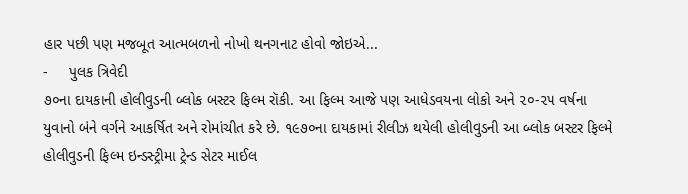હાર પછી પણ મજબૂત આત્મબળનો નોખો થનગનાટ હોવો જોઇએ...
-     પુલક ત્રિવેદી
૭૦ના દાયકાની હોલીવુડની બ્લોક બસ્ટર ફિલ્મ રૉકી. આ ફિલ્મ આજે પણ આધેડવયના લોકો અને ૨૦-૨૫ વર્ષના યુવાનો બંને વર્ગને આકર્ષિત અને રોમાંચીત કરે છે. ૧૯૭૦ના દાયકામાં રીલીઝ થયેલી હોલીવુડની આ બ્લોક બસ્ટર ફિલ્મે હોલીવુડની ફિલ્મ ઇન્ડસ્ટ્રીમા ટ્રેન્ડ સેટર માઈલ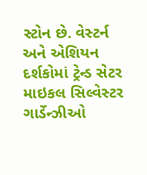સ્ટોન છે. વેસ્ટર્ન અને એશિયન દર્શકોમાં ટ્રેન્ડ સેટર માઇકલ સિલ્વેસ્ટર ગાર્ડેન્ઝીઓ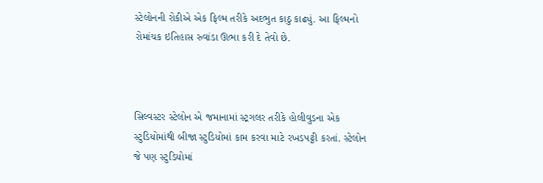સ્ટેલોનની રોકીએ એક ફિલ્મ તરીકે અદભુત કાઠુ કાઢ્યું. આ ફિલ્મનો રોમાંચક ઇતિહાસ રુવાંડા ઊભા કરી દે તેવો છે.



સિલ્વસ્ટર સ્ટેલોન એ જમાનામાં સ્ટ્રગલર તરીકે હોલીવુડના એક સ્ટુડિયોમાંથી બીજા સ્ટુડિયોમાં કામ કરવા માટે રખડપટ્ટી કરતાં. સ્ટેલોન જે પણ સ્ટુડિયોમાં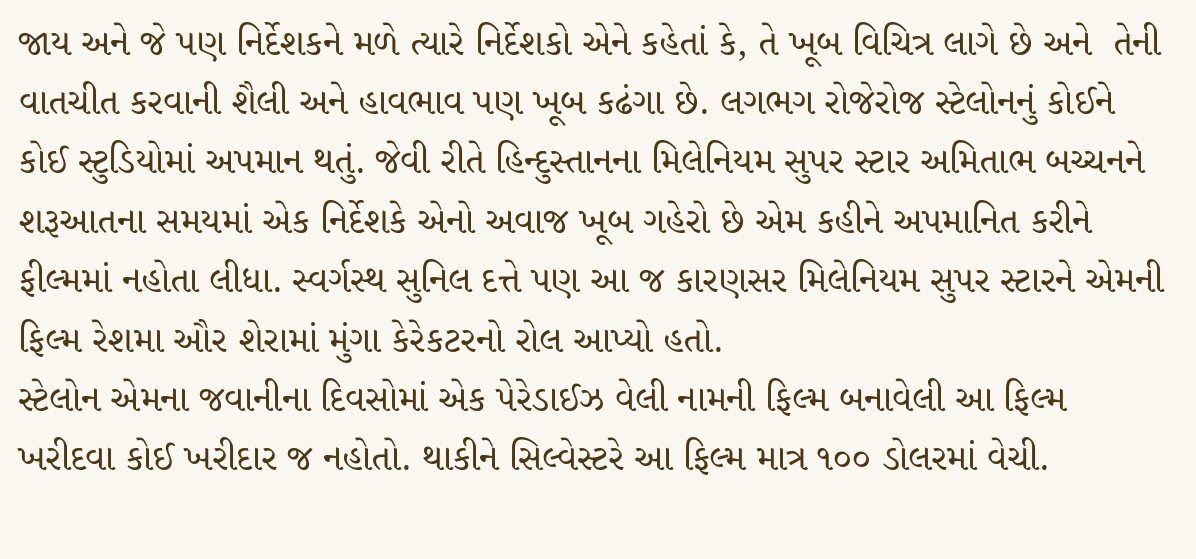જાય અને જે પણ નિર્દેશકને મળે ત્યારે નિર્દેશકો એને કહેતાં કે, તે ખૂબ વિચિત્ર લાગે છે અને  તેની વાતચીત કરવાની શૈલી અને હાવભાવ પણ ખૂબ કઢંગા છે. લગભગ રોજેરોજ સ્ટેલોનનું કોઈને કોઈ સ્ટુડિયોમાં અપમાન થતું. જેવી રીતે હિન્દુસ્તાનના મિલેનિયમ સુપર સ્ટાર અમિતાભ બચ્ચનને શરૂઆતના સમયમાં એક નિર્દેશકે એનો અવાજ ખૂબ ગહેરો છે એમ કહીને અપમાનિત કરીને ફીલ્મમાં નહોતા લીધા. સ્વર્ગસ્થ સુનિલ દત્તે પણ આ જ કારણસર મિલેનિયમ સુપર સ્ટારને એમની ફિલ્મ રેશમા ઔર શેરામાં મુંગા કેરેકટરનો રોલ આપ્યો હતો.
સ્ટેલોન એમના જવાનીના દિવસોમાં એક પેરેડાઈઝ વેલી નામની ફિલ્મ બનાવેલી આ ફિલ્મ ખરીદવા કોઈ ખરીદાર જ નહોતો. થાકીને સિલ્વેસ્ટરે આ ફિલ્મ માત્ર ૧૦૦ ડોલરમાં વેચી.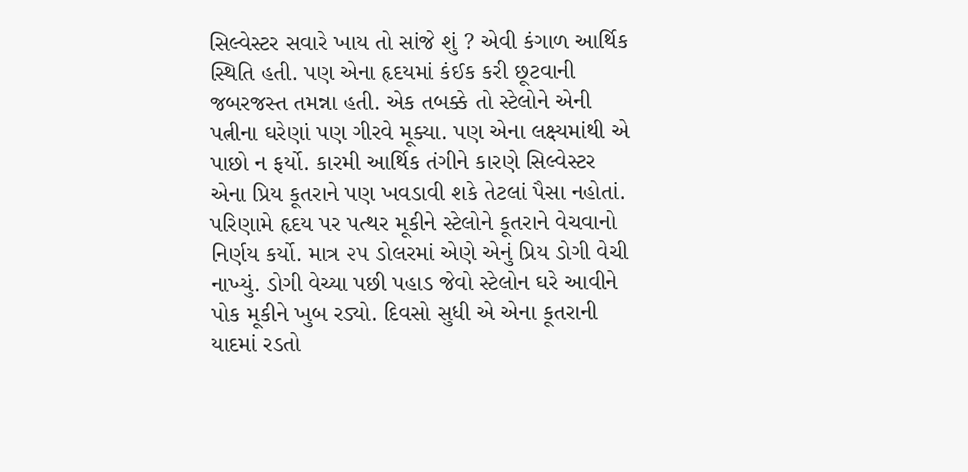સિલ્વેસ્ટર સવારે ખાય તો સાંજે શું ? એવી કંગાળ આર્થિક સ્થિતિ હતી. પણ એના હૃદયમાં કંઈક કરી છૂટવાની જબરજસ્ત તમન્ના હતી. એક તબક્કે તો સ્ટેલોને એની પત્નીના ઘરેણાં પણ ગીરવે મૂક્યા. પણ એના લક્ષ્યમાંથી એ પાછો ન ફર્યો. કારમી આર્થિક તંગીને કારણે સિલ્વેસ્ટર એના પ્રિય કૂતરાને પણ ખવડાવી શકે તેટલાં પૈસા નહોતાં. પરિણામે હૃદય પર પત્થર મૂકીને સ્ટેલોને કૂતરાને વેચવાનો નિર્ણય કર્યો. માત્ર ૨૫ ડોલરમાં એણે એનું પ્રિય ડોગી વેચી નાખ્યું. ડોગી વેચ્યા પછી પહાડ જેવો સ્ટેલોન ઘરે આવીને પોક મૂકીને ખુબ રડ્યો. દિવસો સુધી એ એના કૂતરાની યાદમાં રડતો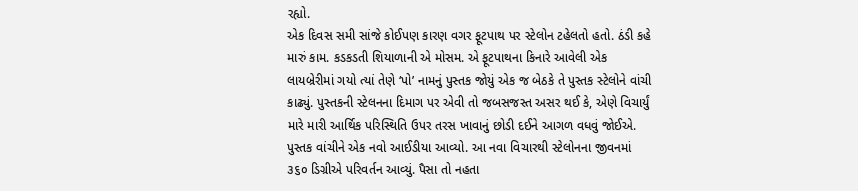રહ્યો.
એક દિવસ સમી સાંજે કોઈપણ કારણ વગર ફૂટપાથ પર સ્ટેલોન ટહેલતો હતો. ઠંડી કહે મારું કામ. કડકડતી શિયાળાની એ મોસમ. એ ફૂટપાથના કિનારે આવેલી એક લાયબ્રેરીમાં ગયો ત્યાં તેણે ‘પો’ નામનું પુસ્તક જોયું એક જ બેઠકે તે પુસ્તક સ્ટેલોને વાંચી કાઢ્યું. પુસ્તકની સ્ટેલનના દિમાગ પર એવી તો જબસજસ્ત અસર થઈ કે, એણે વિચાર્યું મારે મારી આર્થિક પરિસ્થિતિ ઉપર તરસ ખાવાનું છોડી દઈને આગળ વધવું જોઈએ. પુસ્તક વાંચીને એક નવો આઈડીયા આવ્યો. આ નવા વિચારથી સ્ટેલોનના જીવનમાં ૩૬૦ ડિગ્રીએ પરિવર્તન આવ્યું. પૈસા તો નહતા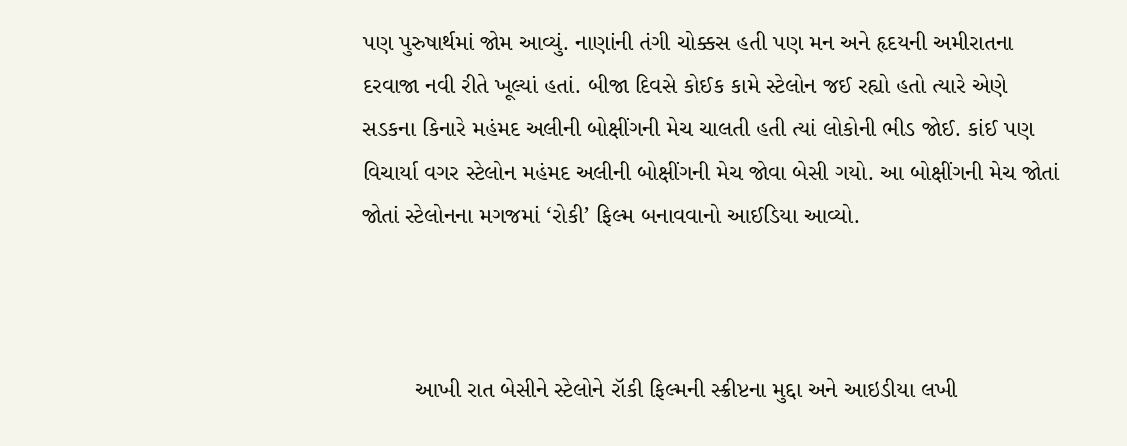પણ પુરુષાર્થમાં જોમ આવ્યું. નાણાંની તંગી ચોક્કસ હતી પણ મન અને હૃદયની અમીરાતના દરવાજા નવી રીતે ખૂલ્યાં હતાં. બીજા દિવસે કોઈક કામે સ્ટેલોન જઈ રહ્યો હતો ત્યારે એણે સડકના કિનારે મહંમદ અલીની બોક્ષીંગની મેચ ચાલતી હતી ત્યાં લોકોની ભીડ જોઈ. કાંઈ પણ વિચાર્યા વગર સ્ટેલોન મહંમદ અલીની બોક્ષીંગની મેચ જોવા બેસી ગયો. આ બોક્ષીંગની મેચ જોતાં જોતાં સ્ટેલોનના મગજમાં ‘રોકી’ ફિલ્મ બનાવવાનો આઈડિયા આવ્યો.



        આખી રાત બેસીને સ્ટેલોને રૉકી ફિલ્મની સ્ક્રીપ્ટના મુદ્દા અને આઇડીયા લખી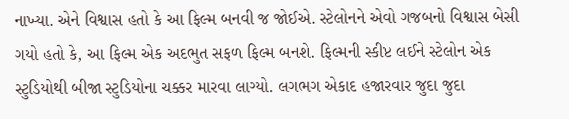નાખ્યા. એને વિશ્વાસ હતો કે આ ફિલ્મ બનવી જ જોઈએ. સ્ટેલોનને એવો ગજબનો વિશ્વાસ બેસી ગયો હતો કે, આ ફિલ્મ એક અદભુત સફળ ફિલ્મ બનશે. ફિલ્મની સ્કીપ્ટ લઈને સ્ટેલોન એક સ્ટુડિયોથી બીજા સ્ટુડિયોના ચક્કર મારવા લાગ્યો. લગભગ એકાદ હજારવાર જુદા જુદા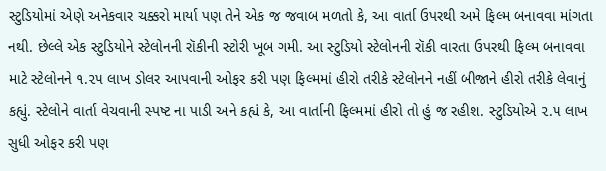સ્ટુડિયોમાં એણે અનેકવાર ચક્કરો માર્યા પણ તેને એક જ જવાબ મળતો કે, આ વાર્તા ઉપરથી અમે ફિલ્મ બનાવવા માંગતા નથી. છેલ્લે એક સ્ટુડિયોને સ્ટેલોનની રૉકીની સ્ટોરી ખૂબ ગમી. આ સ્ટુડિયો સ્ટેલોનની રૉકી વારતા ઉપરથી ફિલ્મ બનાવવા માટે સ્ટેલોનને ૧.૨૫ લાખ ડોલર આપવાની ઓફર કરી પણ ફિલ્મમાં હીરો તરીકે સ્ટેલોનને નહીં બીજાને હીરો તરીકે લેવાનું કહ્યું. સ્ટેલોને વાર્તા વેચવાની સ્પષ્ટ ના પાડી અને કહ્યં કે, આ વાર્તાની ફિલ્મમાં હીરો તો હું જ રહીશ. સ્ટુડિયોએ ૨.૫ લાખ સુધી ઓફર કરી પણ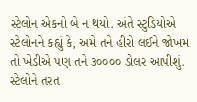સ્ટેલોન એકનો બે ન થયો. અંતે સ્ટુડિયોએ સ્ટેલોનને કહ્યું કે, અમે તને હીરો લઈને જોખમ તો ખેડીએ પણ તને ૩૦૦૦૦ ડોલર આપીશું. સ્ટેલોને તરત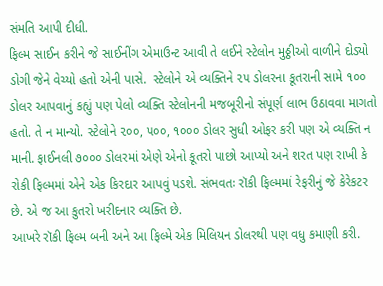સંમતિ આપી દીધી.
ફિલ્મ સાઈન કરીને જે સાઈનીંગ એમાઉન્ટ આવી તે લઈને સ્ટેલોન મુઠ્ઠીઓ વાળીને દોડ્યો ડોગી જેને વેચ્યો હતો એની પાસે.  સ્ટેલોને એ વ્યક્તિને ૨૫ ડોલરના કૂતરાની સામે ૧૦૦ ડોલર આપવાનું કહ્યું પણ પેલો વ્યક્તિ સ્ટેલોનની મજબૂરીનો સંપૂર્ણ લાભ ઉઠાવવા માગતો હતો. તે ન માન્યો. સ્ટેલોને ૨૦૦, ૫૦૦, ૧૦૦૦ ડોલર સુધી ઓફર કરી પણ એ વ્યક્તિ ન માની. ફાઈનલી ૭૦૦૦ ડોલરમાં એણે એનો કૂતરો પાછો આપ્યો અને શરત પણ રાખી કે રોકી ફિલ્મમાં એને એક કિરદાર આપવું પડશે. સંભવતઃ રૉકી ફિલ્મમાં રેફરીનું જે કેરેકટર છે. એ જ આ કુતરો ખરીદનાર વ્યક્તિ છે.
આખરે રૉકી ફિલ્મ બની અને આ ફિલ્મે એક મિલિયન ડોલરથી પણ વધુ કમાણી કરી.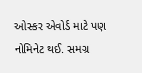ઓસ્કર એવોર્ડ માટે પણ નોમિનેટ થઈ. સમગ્ર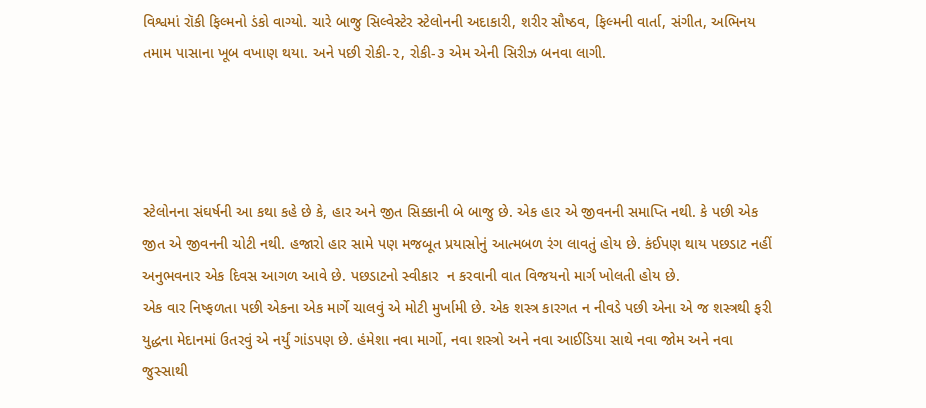વિશ્વમાં રૉકી ફિલ્મનો ડંકો વાગ્યો. ચારે બાજુ સિલ્વેસ્ટેર સ્ટેલોનની અદાકારી, શરીર સૌષ્ઠવ, ફિલ્મની વાર્તા, સંગીત, અભિનય તમામ પાસાના ખૂબ વખાણ થયા. અને પછી રોકી-૨, રોકી-૩ એમ એની સિરીઝ બનવા લાગી.




સ્ટેલોનના સંઘર્ષની આ કથા કહે છે કે, હાર અને જીત સિક્કાની બે બાજુ છે. એક હાર એ જીવનની સમાપ્તિ નથી. કે પછી એક જીત એ જીવનની ચોટી નથી. હજારો હાર સામે પણ મજબૂત પ્રયાસોનું આત્મબળ રંગ લાવતું હોય છે. કંઈપણ થાય પછડાટ નહીં અનુભવનાર એક દિવસ આગળ આવે છે. પછડાટનો સ્વીકાર  ન કરવાની વાત વિજયનો માર્ગ ખોલતી હોય છે.
એક વાર નિષ્ફળતા પછી એકના એક માર્ગે ચાલવું એ મોટી મુર્ખામી છે. એક શસ્ત્ર કારગત ન નીવડે પછી એના એ જ શસ્ત્રથી ફરી યુદ્ધના મેદાનમાં ઉતરવું એ નર્યું ગાંડપણ છે. હંમેશા નવા માર્ગો, નવા શસ્ત્રો અને નવા આઈડિયા સાથે નવા જોમ અને નવા જુસ્સાથી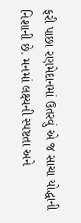ફરી પાછા રણમેદાનમાં ઉતરવું એ જ સાચા યોદ્ધાની નિશાની છે. મનમાં લક્ષ્યની સ્પષ્ટતા અને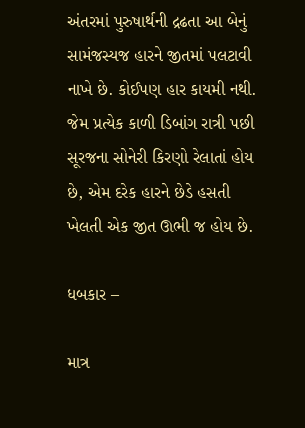અંતરમાં પુરુષાર્થની દ્રઢતા આ બેનું સામંજસ્યજ હારને જીતમાં પલટાવી નાખે છે. કોઈપણ હાર કાયમી નથી. જેમ પ્રત્યેક કાળી ડિબાંગ રાત્રી પછી સૂરજના સોનેરી કિરણો રેલાતાં હોય છે, એમ દરેક હારને છેડે હસતી ખેલતી એક જીત ઊભી જ હોય છે.

ધબકાર –

માત્ર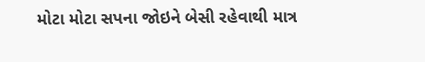મોટા મોટા સપના જોઇને બેસી રહેવાથી માત્ર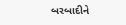બરબાદીને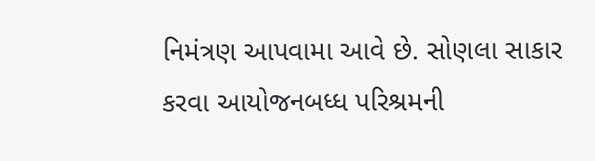નિમંત્રણ આપવામા આવે છે. સોણલા સાકાર કરવા આયોજનબધ્ધ પરિશ્રમની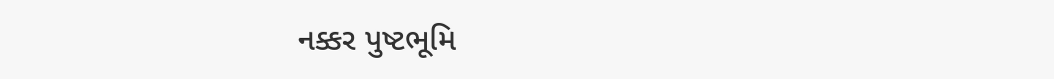નક્કર પુષ્ટભૂમિ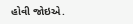હોવી જોઇએ.